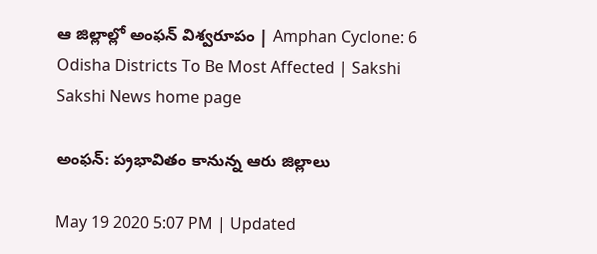ఆ జిల్లాల్లో అంఫ‌న్ విశ్వ‌రూపం | Amphan Cyclone: 6 Odisha Districts To Be Most Affected | Sakshi
Sakshi News home page

అంఫ‌న్‌: ప‌్ర‌భావితం కానున్న ఆరు జిల్లాలు

May 19 2020 5:07 PM | Updated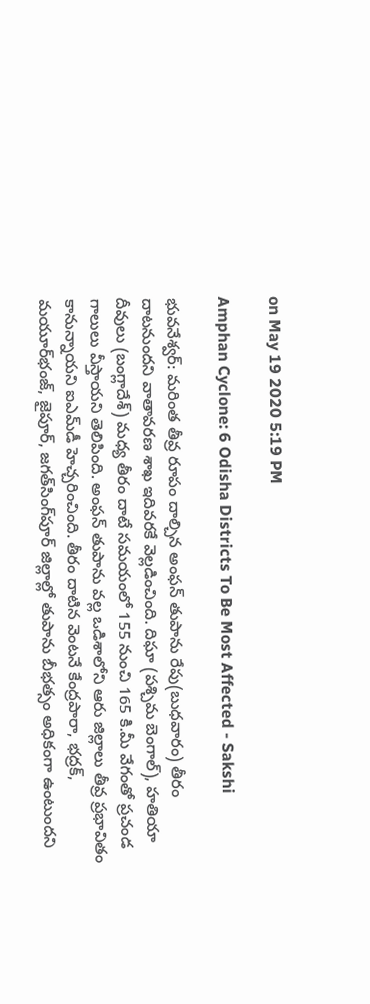on May 19 2020 5:19 PM

Amphan Cyclone: 6 Odisha Districts To Be Most Affected - Sakshi

భువ‌నేశ్వ‌ర్‌: మ‌రింత తీవ్ర రూపం దాల్చిన అంఫ‌న్ తుపాను రేపు(బుధ‌వారం) తీరం దాటనుంద‌ని వాతావ‌ర‌ణ శాఖ ఇదివ‌ర‌కే వెల్ల‌డించింది. దిఘా (పశ్చిమ బెంగాల్), హతియా దీవులు (బంగ్లాదేశ్) మధ్య తీరం దాటే స‌మ‌యంలో 155 నుంచి 165 కి.మీ వేగంతో ప్ర‌చండ‌ గాలులు వీస్తాయ‌ని తెలిపింది. అంఫ‌న్ తుపాను వ‌ల్ల‌ ఒడిశాలోని ఆరు జిల్లాలు తీవ్ర‌ ప్ర‌భావితం కానున్నాయ‌ని ఐఎమ్‌డీ హెచ్చ‌రించింది. తీరం దాటిన వెంట‌నే కేంద్ర‌పారా, భ‌ద్ర‌క్‌, మ‌యూర్‌భంజ్‌, జైపూర్‌, జ‌గ‌త్‌సింగ్‌పూర్ జిల్లాల్లో తుపాను బీభ‌త్సం అధికంగా ఉంటుంద‌ని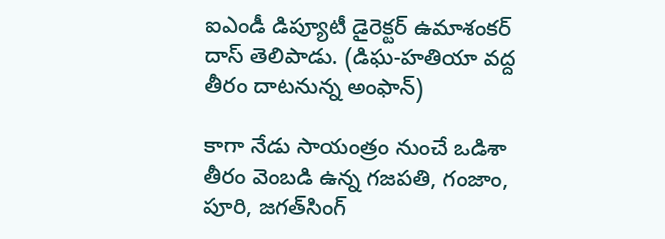ఐఎండీ డిప్యూటీ డైరెక్ట‌ర్ ఉమాశంక‌ర్ దాస్ తెలిపాడు. (డిఘ-హతియా వద్ద తీరం దాటనున్న అంఫాన్)

కాగా నేడు సాయంత్రం నుంచే ఒడిశా తీరం వెంబడి ఉన్న గజపతి, గంజాం, పూరి, జగత్‌సింగ్‌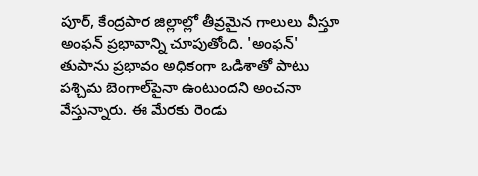పూర్, కేంద్రపార జిల్లాల్లో తీవ్రమైన గాలులు వీస్తూ అంఫ‌న్ ప్ర‌భావాన్ని చూపుతోంది. 'అంఫన్' తుపాను ప్ర‌భావం అధికంగా ఒడిశాతో పాటు ప‌శ్చిమ బెంగాల్‌పైనా ఉంటుంద‌ని అంచనా వేస్తున్నారు. ఈ మేర‌కు రెండు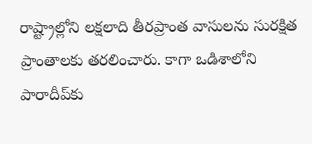రాష్ట్రాల్లోని ల‌క్ష‌లాది తీరప్రాంత వాసుల‌ను సురక్షిత ప్రాంతాలకు త‌ర‌లించారు. కాగా ఒడిశాలోని పారాదీప్‌కు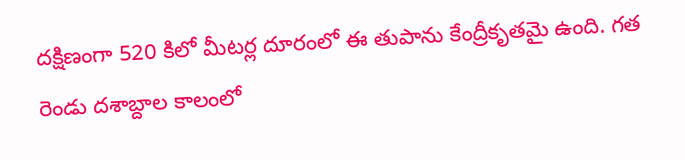ద‌క్షిణంగా 520 కిలో మీట‌ర్ల దూరంలో ఈ తుపాను కేంద్రీకృతమై ఉంది. గత రెండు దశాబ్దాల కాలంలో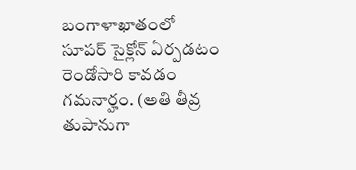బంగాళాఖాతంలో సూపర్‌ సైక్లోన్‌ ఏర్పడటం రెండోసారి కావడం గమనార్హం. (అతి తీవ్ర తుపానుగా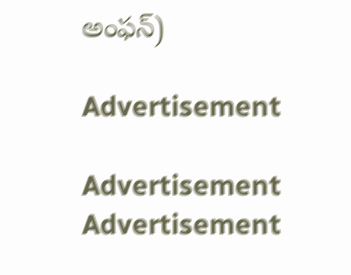అంఫన్‌)

Advertisement

Advertisement
Advertisement